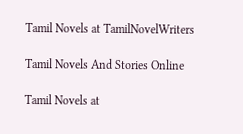Tamil Novels at TamilNovelWriters

Tamil Novels And Stories Online

Tamil Novels at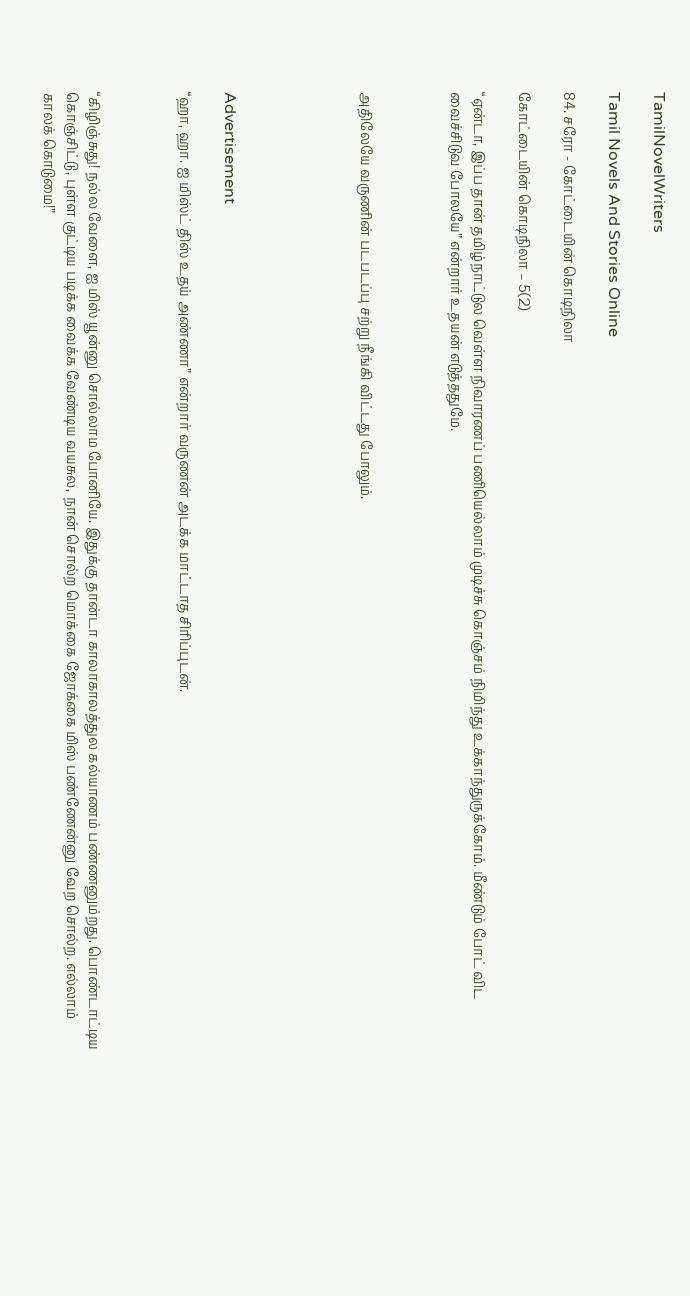TamilNovelWriters

Tamil Novels And Stories Online

84. சரோ - கோட்டையின் கொடிநிலா

கோட்டையின் கொடிநிலா – 5(2)

“ஏன்டா, இப்ப தான் தமிழ்நாட்டுல வெள்ள நிவாரணப் பணியெல்லாம் முடிச்சு கொஞ்சம் நிமிந்து உக்காந்துருக்கோம். மீண்டும் போட் விட வைச்சிடுவ போலயே” என்றார் உதயன் எடுத்ததுமே.



அதிலேயே வருணின் படபடப்பு சற்று நீங்கி விட்டது போலும்.





Advertisement

“ஹா, ஹா. ஐ மிஸ்ட் திஸ் உதய் அண்ணா” என்றார் வருணன் அடக்க மாட்டாத சிரிப்புடன்.



“கிழிஞ்சுது! நல்ல வேளை, ஐ மிஸ் யூன்னு சொல்லாம போனியே. இதுக்கு தான்டா காலாகாலத்துல கல்யாணம் பண்ணனும்றது. பொண்டாட்டிய கொஞ்சிட்டு, புள்ள குட்டிய படிக்க வைக்க வேண்டிய வயசுல, நான் சொல்ற மொக்கை ஜோக்கை மிஸ் பண்ணேன்னு வேற சொல்ற. எல்லாம் காலக் கொடுமை!”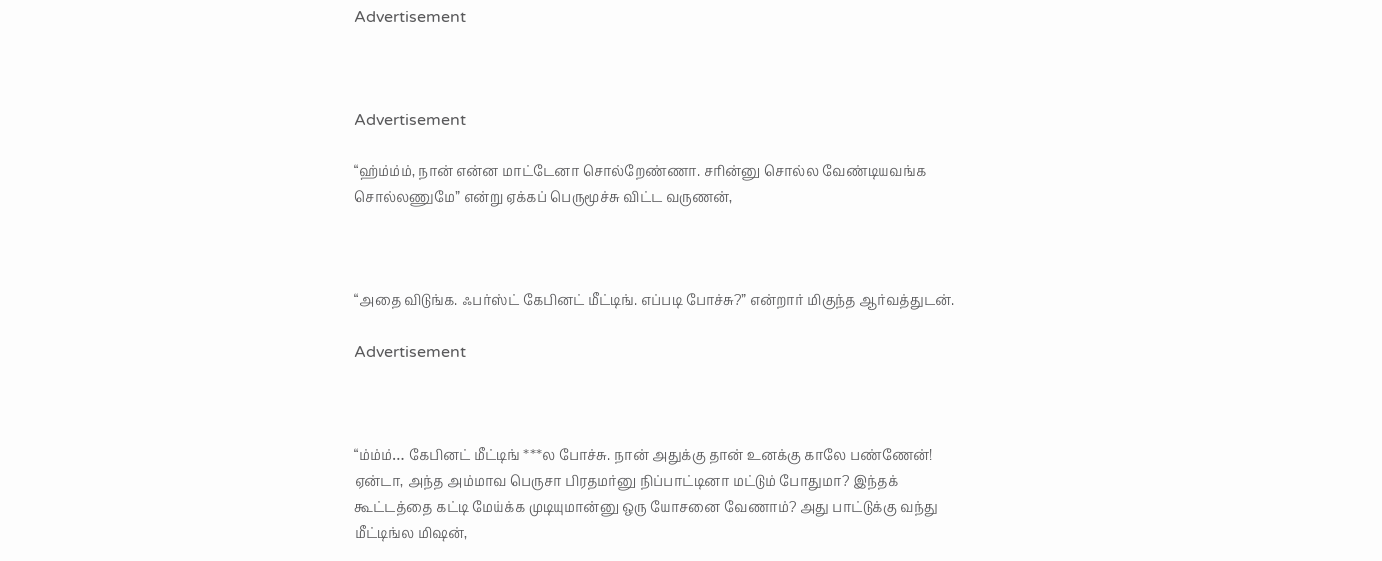Advertisement



Advertisement

“ஹ்ம்ம்ம், நான் என்ன மாட்டேனா சொல்றேண்ணா. சரின்னு சொல்ல வேண்டியவங்க சொல்லணுமே” என்று ஏக்கப் பெருமூச்சு விட்ட வருணன்,



“அதை விடுங்க. ஃபர்ஸ்ட் கேபினட் மீட்டிங். எப்படி போச்சு?” என்றார் மிகுந்த ஆர்வத்துடன்.

Advertisement



“ம்ம்ம்… கேபினட் மீட்டிங் ***ல போச்சு. நான் அதுக்கு தான் உனக்கு காலே பண்ணேன்! ஏன்டா, அந்த அம்மாவ பெருசா பிரதமர்னு நிப்பாட்டினா மட்டும் போதுமா? இந்தக் கூட்டத்தை கட்டி மேய்க்க முடியுமான்னு ஒரு யோசனை வேணாம்? அது பாட்டுக்கு வந்து மீட்டிங்ல மிஷன்,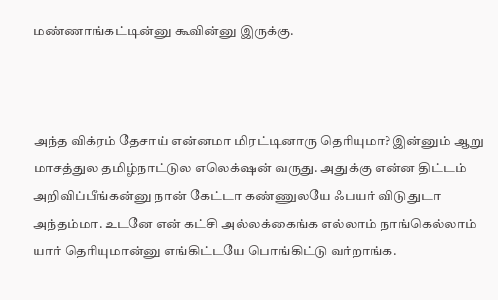மண்ணாங்கட்டின்னு கூவின்னு இருக்கு.



அந்த விக்ரம் தேசாய் என்னமா மிரட்டினாரு தெரியுமா? இன்னும் ஆறு மாசத்துல தமிழ்நாட்டுல எலெக்‌ஷன் வருது. அதுக்கு என்ன திட்டம் அறிவிப்பீங்கன்னு நான் கேட்டா கண்ணுலயே ஃபயர் விடுதுடா அந்தம்மா. உடனே என் கட்சி அல்லக்கைங்க எல்லாம் நாங்கெல்லாம் யார் தெரியுமான்னு எங்கிட்டயே பொங்கிட்டு வர்றாங்க.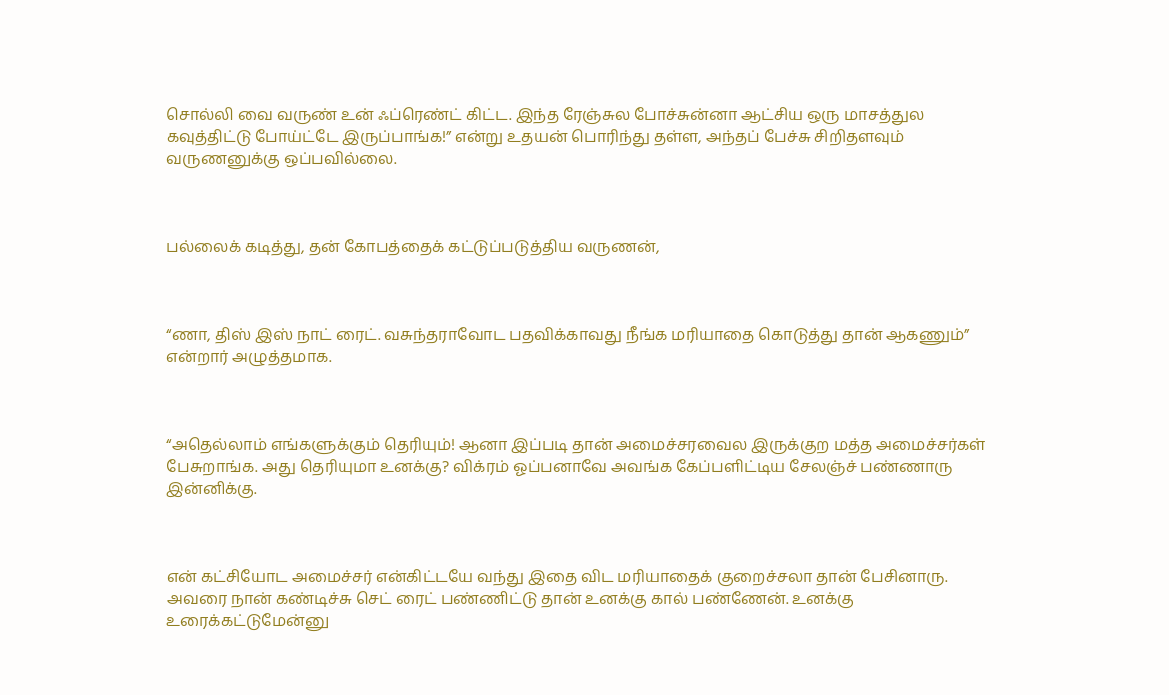சொல்லி வை வருண் உன் ஃப்ரெண்ட் கிட்ட. இந்த ரேஞ்சுல போச்சுன்னா ஆட்சிய ஒரு மாசத்துல கவுத்திட்டு போய்ட்டே இருப்பாங்க!” என்று உதயன் பொரிந்து தள்ள, அந்தப் பேச்சு சிறிதளவும் வருணனுக்கு ஒப்பவில்லை.



பல்லைக் கடித்து, தன் கோபத்தைக் கட்டுப்படுத்திய வருணன்,



“ணா, திஸ் இஸ் நாட் ரைட். வசுந்தராவோட பதவிக்காவது நீங்க மரியாதை கொடுத்து தான் ஆகணும்” என்றார் அழுத்தமாக.



“அதெல்லாம் எங்களுக்கும் தெரியும்! ஆனா இப்படி தான் அமைச்சரவைல இருக்குற மத்த அமைச்சர்கள் பேசுறாங்க. அது தெரியுமா உனக்கு? விக்ரம் ஓப்பனாவே அவங்க கேப்பளிட்டிய சேலஞ்ச் பண்ணாரு இன்னிக்கு.



என் கட்சியோட அமைச்சர் என்கிட்டயே வந்து இதை விட மரியாதைக் குறைச்சலா தான் பேசினாரு. அவரை நான் கண்டிச்சு செட் ரைட் பண்ணிட்டு தான் உனக்கு கால் பண்ணேன். உனக்கு உரைக்கட்டுமேன்னு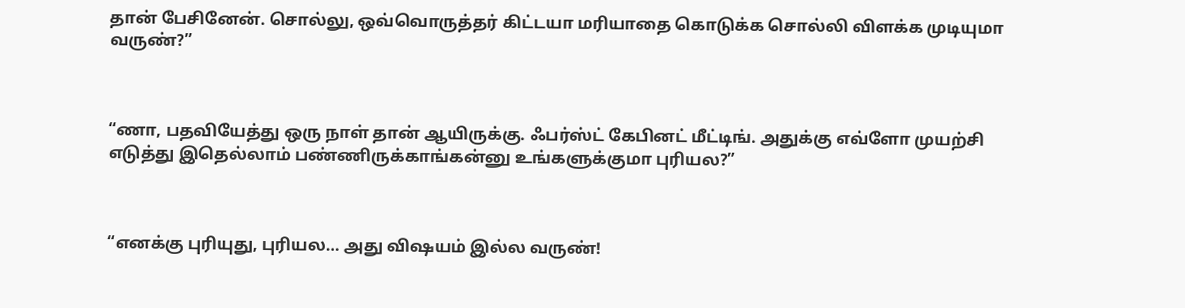தான் பேசினேன். சொல்லு, ஒவ்வொருத்தர் கிட்டயா மரியாதை கொடுக்க சொல்லி விளக்க முடியுமா வருண்?”



“ணா, பதவியேத்து ஒரு நாள் தான் ஆயிருக்கு. ஃபர்ஸ்ட் கேபினட் மீட்டிங். அதுக்கு எவ்ளோ முயற்சி எடுத்து இதெல்லாம் பண்ணிருக்காங்கன்னு உங்களுக்குமா புரியல?”



“எனக்கு புரியுது, புரியல… அது விஷயம் இல்ல வருண்!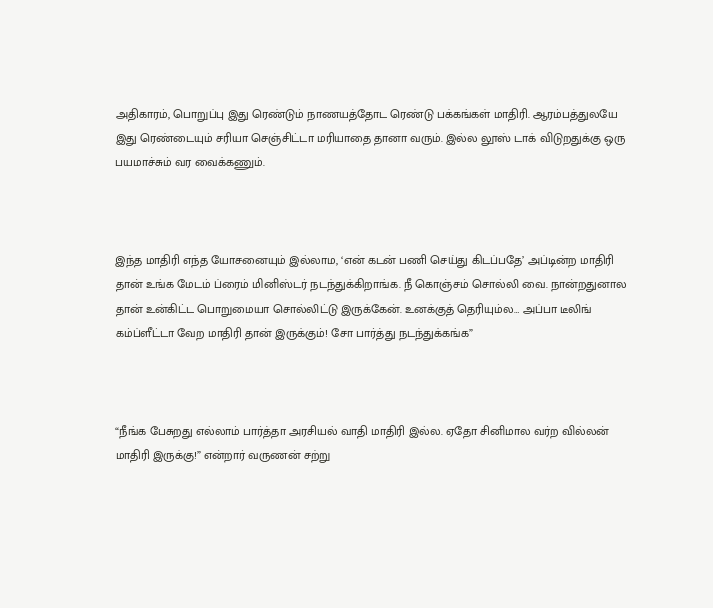அதிகாரம், பொறுப்பு இது ரெண்டும் நாணயத்தோட ரெண்டு பக்கங்கள் மாதிரி. ஆரம்பத்துலயே இது ரெண்டையும் சரியா செஞ்சிட்டா மரியாதை தானா வரும். இல்ல லூஸ் டாக் விடுறதுக்கு ஒரு பயமாச்சும் வர வைக்கணும்.



இந்த மாதிரி எந்த யோசனையும் இல்லாம, ‘என் கடன் பணி செய்து கிடப்பதே’ அப்டின்ற மாதிரி தான் உங்க மேடம் ப்ரைம் மினிஸ்டர் நடந்துக்கிறாங்க. நீ கொஞ்சம் சொல்லி வை. நான்றதுனால தான் உன்கிட்ட பொறுமையா சொல்லிட்டு இருக்கேன். உனக்குத் தெரியும்ல… அப்பா டீலிங் கம்ப்ளீட்டா வேற மாதிரி தான் இருக்கும்! சோ பார்த்து நடந்துக்கங்க”



“நீங்க பேசுறது எல்லாம் பார்த்தா அரசியல் வாதி மாதிரி இல்ல. ஏதோ சினிமால வர்ற வில்லன் மாதிரி இருக்கு!” என்றார் வருணன் சற்று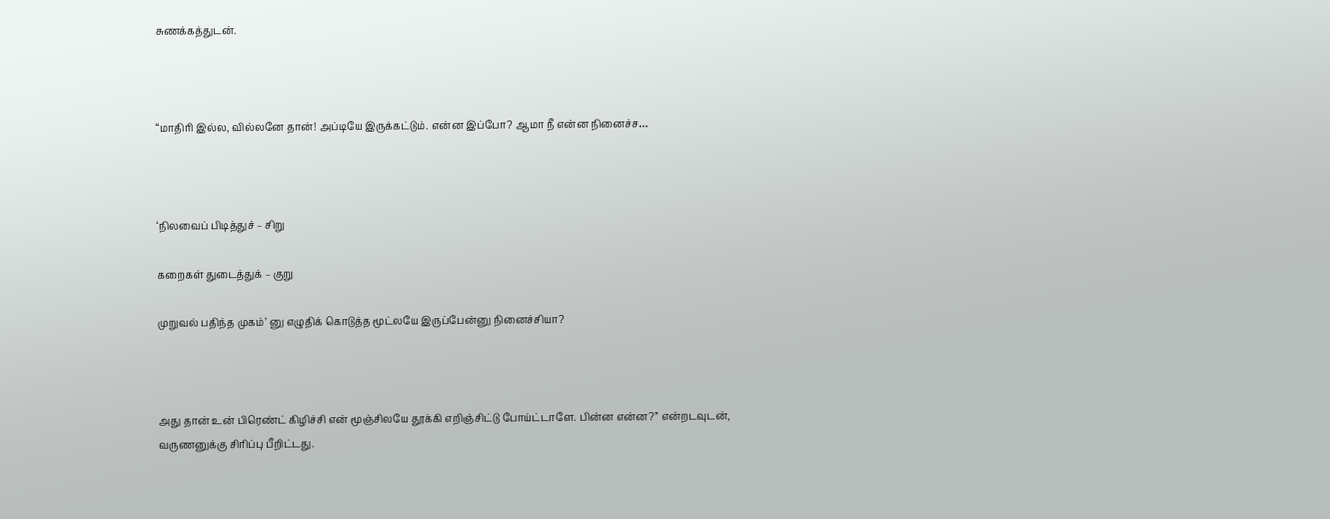சுணக்கத்துடன்.



“மாதிரி இல்ல, வில்லனே தான்! அப்டியே இருக்கட்டும். என்ன இப்போ? ஆமா நீ என்ன நினைச்ச…



‘நிலவைப் பிடித்துச் – சிறு

கறைகள் துடைத்துக் – குறு

முறுவல் பதிந்த முகம்’ னு எழுதிக் கொடுத்த மூட்லயே இருப்பேன்னு நினைச்சியா?



அது தான் உன் பிரெண்ட் கிழிச்சி என் மூஞ்சிலயே தூக்கி எறிஞ்சிட்டு போய்ட்டாளே. பின்ன என்ன?” என்றடவுடன், வருணனுக்கு சிரிப்பு பீறிட்டது.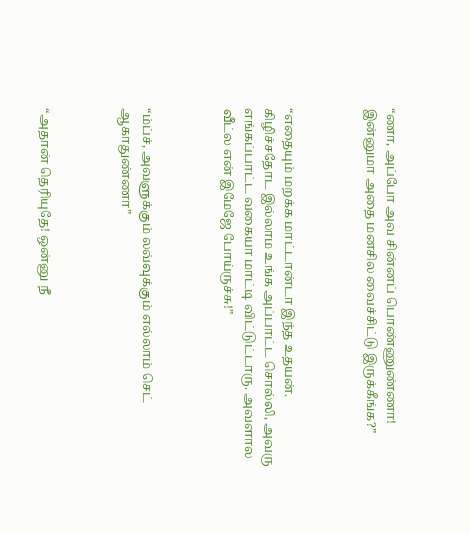“ணா, அப்போ அவ சின்னப் பொண்ணுண்ணா! இன்னுமா அதை மனசில வைச்சிட்டு இருக்கீங்க?”



“எதையும் மறக்க மாட்டான்டா இந்த உதயன். கிழிச்சதோட இல்லாம உங்க அப்பாட்ட சொல்லி, அவரு எங்கப்பாட்ட வகையா மாட்டி விட்டுட்டாரு. அவளால வீட்ல என் இமேஜே போய்ருச்சு!”



“ம்ப்ச், அவளுக்கும் லவ்வுக்கும் எல்லாம் செட் ஆகாதுண்ணா”



“அதான் தெரியுதே! ஒன்னு நீ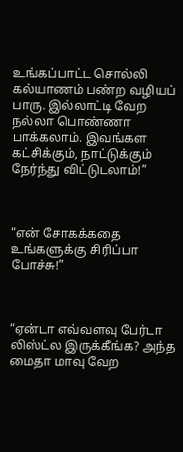உங்கப்பாட்ட சொல்லி கல்யாணம் பண்ற வழியப் பாரு. இல்லாட்டி வேற நல்லா பொண்ணா பாக்கலாம். இவங்கள கட்சிக்கும், நாட்டுக்கும் நேர்ந்து விட்டுடலாம்!”



“என் சோகக்கதை உங்களுக்கு சிரிப்பா போச்சு!”



“ஏன்டா எவ்வளவு பேர்டா லிஸ்ட்ல இருக்கீங்க? அந்த மைதா மாவு வேற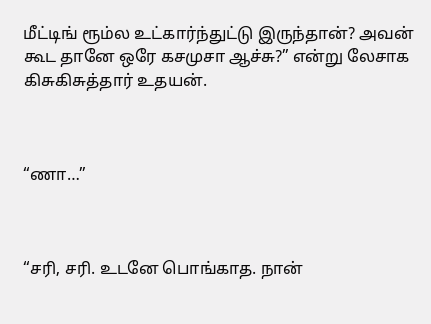மீட்டிங் ரூம்ல உட்கார்ந்துட்டு இருந்தான்? அவன் கூட தானே ஒரே கசமுசா ஆச்சு?” என்று லேசாக கிசுகிசுத்தார் உதயன்.



“ணா…”



“சரி, சரி. உடனே பொங்காத. நான்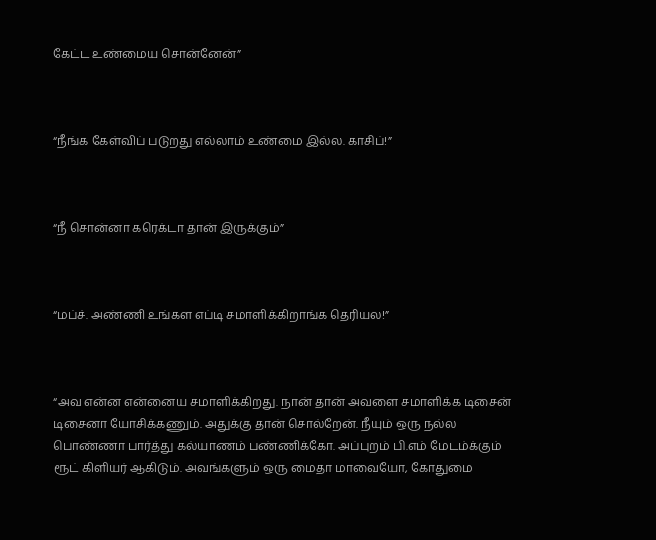கேட்ட உண்மைய சொன்னேன்”



“நீங்க கேள்விப் படுறது எல்லாம் உண்மை இல்ல. காசிப்!”



“நீ சொன்னா கரெக்டா தான் இருக்கும்”



“மப்ச். அண்ணி உங்கள எப்டி சமாளிக்கிறாங்க தெரியல!”



“அவ என்ன என்னைய சமாளிக்கிறது. நான் தான் அவளை சமாளிக்க டிசைன் டிசைனா யோசிக்கணும். அதுக்கு தான் சொல்றேன். நீயும் ஒரு நல்ல பொண்ணா பார்த்து கல்யாணம் பண்ணிக்கோ. அப்புறம் பி.எம் மேடம்க்கும் ரூட் கிளியர் ஆகிடும். அவங்களும் ஒரு மைதா மாவையோ, கோதுமை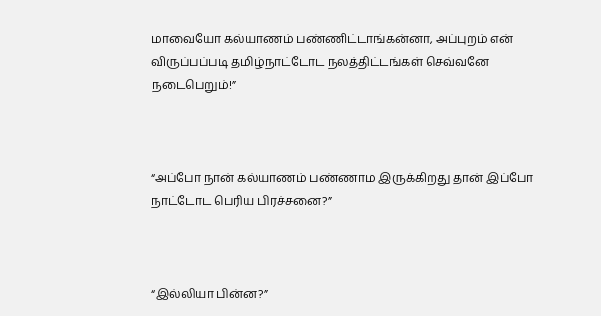மாவையோ கல்யாணம் பண்ணிட்டாங்கன்னா, அப்புறம் என் விருப்பப்படி தமிழ்நாட்டோட நலத்திட்டங்கள் செவ்வனே நடைபெறும்!”



“அப்போ நான் கல்யாணம் பண்ணாம இருக்கிறது தான் இப்போ நாட்டோட பெரிய பிரச்சனை?”



“இல்லியா பின்ன?”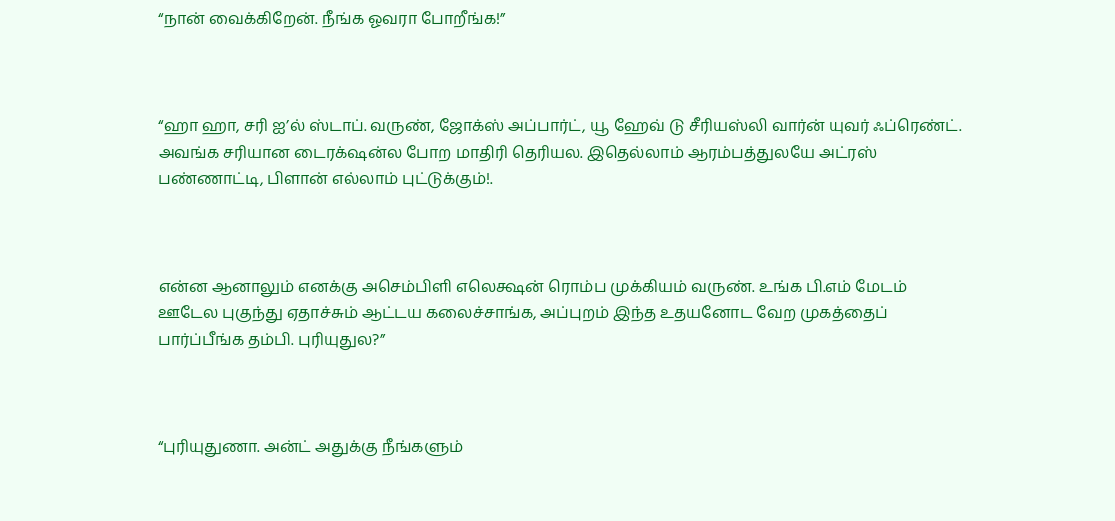“நான் வைக்கிறேன். நீங்க ஓவரா போறீங்க!”



“ஹா ஹா, சரி ஐ’ல் ஸ்டாப். வருண், ஜோக்ஸ் அப்பார்ட், யூ ஹேவ் டு சீரியஸ்லி வார்ன் யுவர் ஃப்ரெண்ட். அவங்க சரியான டைரக்‌ஷன்ல போற மாதிரி தெரியல. இதெல்லாம் ஆரம்பத்துலயே அட்ரஸ் பண்ணாட்டி, பிளான் எல்லாம் புட்டுக்கும்!.



என்ன ஆனாலும் எனக்கு அசெம்பிளி எலெக்ஷன் ரொம்ப முக்கியம் வருண். உங்க பி.எம் மேடம் ஊடேல புகுந்து ஏதாச்சும் ஆட்டய கலைச்சாங்க, அப்புறம் இந்த உதயனோட வேற முகத்தைப் பார்ப்பீங்க தம்பி. புரியுதுல?”



“புரியுதுணா. அன்ட் அதுக்கு நீங்களும்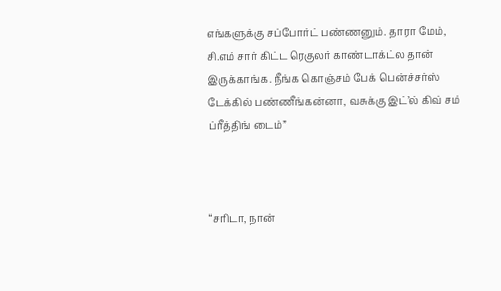எங்களுக்கு சப்போர்ட் பண்ணனும். தாரா மேம், சி.எம் சார் கிட்ட ரெகுலர் காண்டாக்ட்ல தான் இருக்காங்க. நீங்க கொஞ்சம் பேக் பென்ச்சர்ஸ் டேக்கில் பண்ணீங்கன்னா, வசுக்கு இட்’ல் கிவ் சம் ப்ரீத்திங் டைம்”



“சரிடா, நான்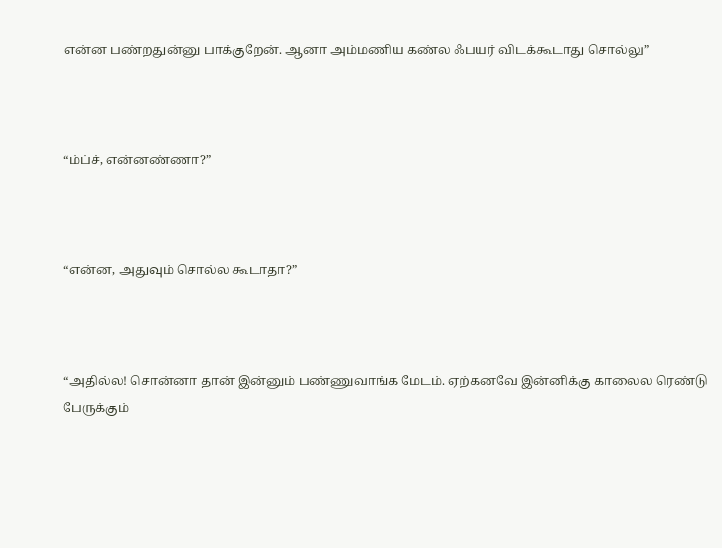என்ன பண்றதுன்னு பாக்குறேன். ஆனா அம்மணிய கண்ல ஃபயர் விடக்கூடாது சொல்லு”



“ம்ப்ச், என்னண்ணா?”



“என்ன, அதுவும் சொல்ல கூடாதா?”



“அதில்ல! சொன்னா தான் இன்னும் பண்ணுவாங்க மேடம். ஏற்கனவே இன்னிக்கு காலைல ரெண்டு பேருக்கும்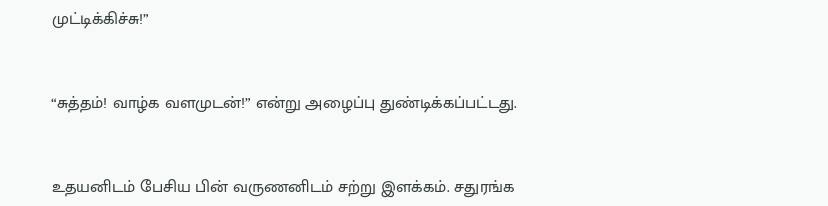முட்டிக்கிச்சு!”



“சுத்தம்! வாழ்க வளமுடன்!” என்று அழைப்பு துண்டிக்கப்பட்டது.



உதயனிடம் பேசிய பின் வருணனிடம் சற்று இளக்கம். சதுரங்க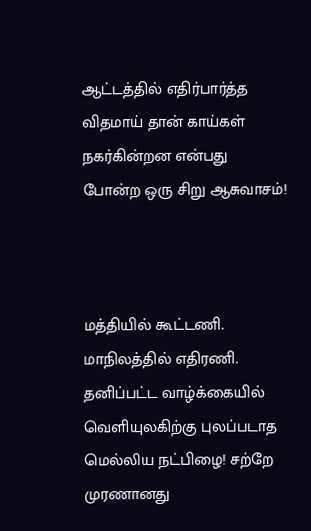ஆட்டத்தில் எதிர்பார்த்த விதமாய் தான் காய்கள் நகர்கின்றன என்பது போன்ற ஒரு சிறு ஆசுவாசம்!



மத்தியில் கூட்டணி. மாநிலத்தில் எதிரணி. தனிப்பட்ட வாழ்க்கையில் வெளியுலகிற்கு புலப்படாத மெல்லிய நட்பிழை! சற்றே முரணானது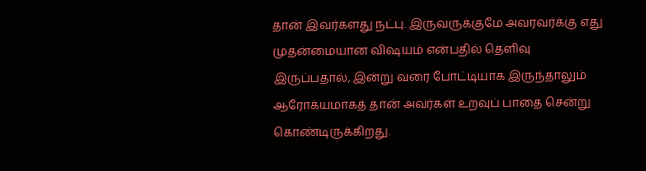தான் இவர்களது நட்பு. இருவருக்குமே அவரவர்க்கு எது முதன்மையான விஷயம் என்பதில் தெளிவு இருப்பதால், இன்று வரை போட்டியாக இருந்தாலும் ஆரோக்யமாகத் தான் அவர்கள் உறவுப் பாதை சென்று கொண்டிருக்கிறது.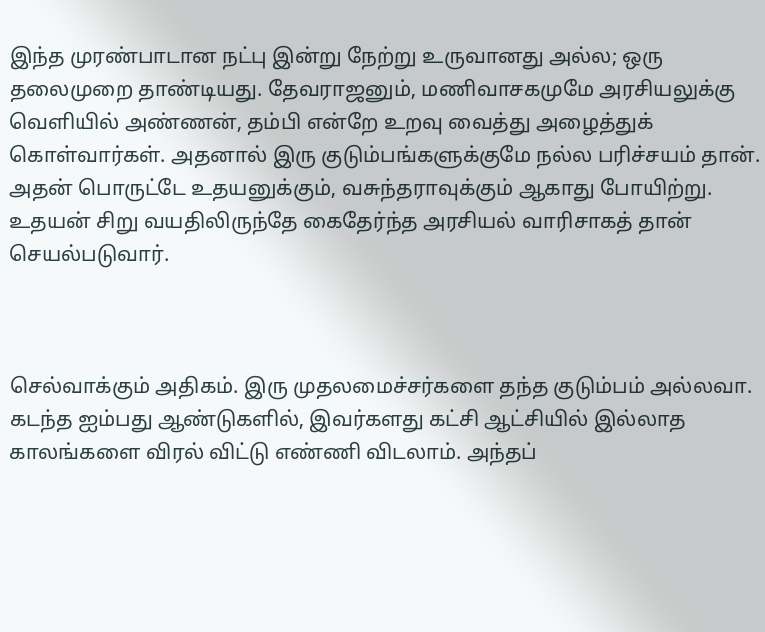இந்த முரண்பாடான நட்பு இன்று நேற்று உருவானது அல்ல; ஒரு தலைமுறை தாண்டியது. தேவராஜனும், மணிவாசகமுமே அரசியலுக்கு வெளியில் அண்ணன், தம்பி என்றே உறவு வைத்து அழைத்துக் கொள்வார்கள். அதனால் இரு குடும்பங்களுக்குமே நல்ல பரிச்சயம் தான். அதன் பொருட்டே உதயனுக்கும், வசுந்தராவுக்கும் ஆகாது போயிற்று. உதயன் சிறு வயதிலிருந்தே கைதேர்ந்த அரசியல் வாரிசாகத் தான் செயல்படுவார்.



செல்வாக்கும் அதிகம். இரு முதலமைச்சர்களை தந்த குடும்பம் அல்லவா. கடந்த ஐம்பது ஆண்டுகளில், இவர்களது கட்சி ஆட்சியில் இல்லாத காலங்களை விரல் விட்டு எண்ணி விடலாம். அந்தப்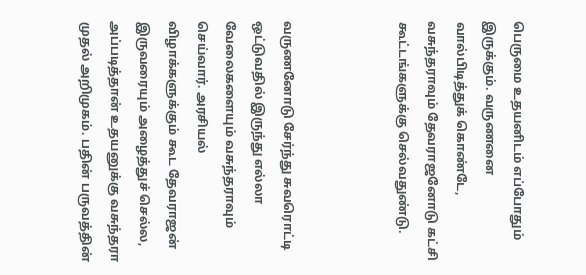பெருமை உதயனிடம் எப்போதும் இருக்கும். வருணனை வால்பிடித்துக் கொண்டே, வசுந்தராவும் தேவராஜனோடு கட்சி கூட்டங்களுக்கு செல்வதுண்டு.



வருணனோடு சேர்ந்து சுவரொட்டி ஒட்டுவதில் இருந்து எல்லா வேலைகளையும் வசுந்தராவும் செய்வார். அரசியல் விழாக்களுக்கும் கூட தேவராஜன் இருவரையும் அழைத்துச் செல்ல, அப்படித்தான் உதயனுக்கு வசுந்தரா முதல் அறிமுகம். பதின் பருவத்தின்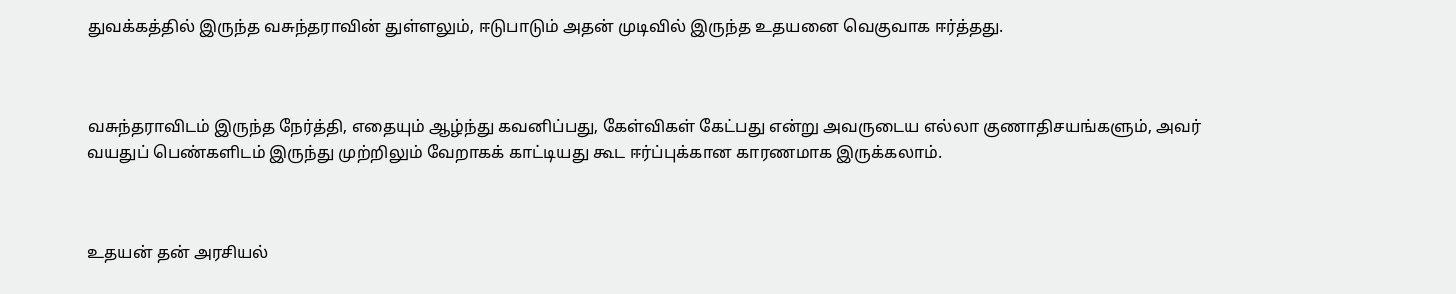துவக்கத்தில் இருந்த வசுந்தராவின் துள்ளலும், ஈடுபாடும் அதன் முடிவில் இருந்த உதயனை வெகுவாக ஈர்த்தது.



வசுந்தராவிடம் இருந்த நேர்த்தி, எதையும் ஆழ்ந்து கவனிப்பது, கேள்விகள் கேட்பது என்று அவருடைய எல்லா குணாதிசயங்களும், அவர் வயதுப் பெண்களிடம் இருந்து முற்றிலும் வேறாகக் காட்டியது கூட ஈர்ப்புக்கான காரணமாக இருக்கலாம்.



உதயன் தன் அரசியல்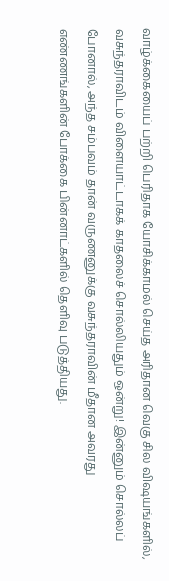வாழ்க்கையைப் பற்றி பெரிதாக யோசிக்காமல் செய்த அரிதான வெகு சில விஷயங்களில், வசுந்தராவிடம் விளையாட்டாகக் காதலைச் சொல்லியதும் ஒன்று! இன்னும் சொல்லப் போனால், அந்த சம்பவம் தான் வருணனுக்கு வசுந்தராவின் மீதான அவரது எண்ணங்களின் போக்கை பின்னாட்களில் தெளிவு படுத்தியது.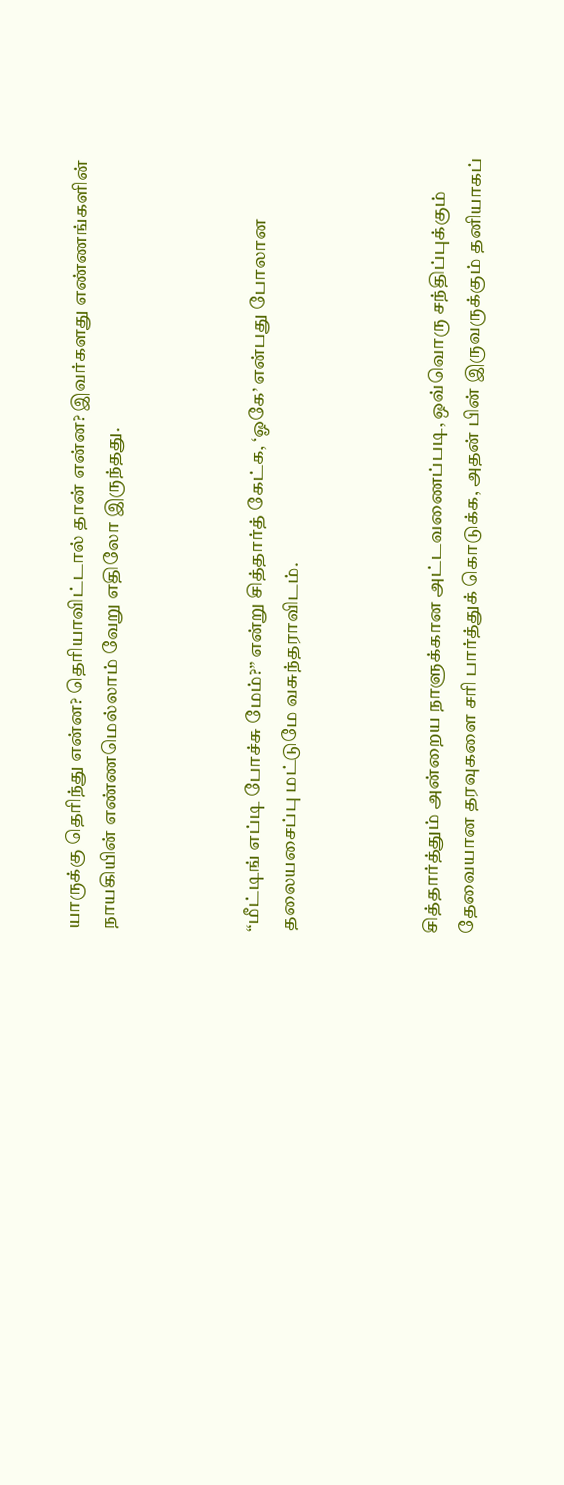யாருக்கு தெரிந்து என்ன? தெரியாவிட்டால் தான் என்ன? இவர்களது எண்ணங்களின் நாயகியின் எண்ணமெல்லாம் வேறு எதிலோ இருந்தது.



“மீட்டிங் எப்டி போச்சு மேம்?” என்று சித்தார்த் கேட்க, ‘ஓகே’ என்பது போலான தலையசைப்பு மட்டுமே வசுந்தராவிடம்.



சித்தார்த்தும் அன்றைய நாளுக்கான அட்டவணைப்படி, ஒவ்வொரு சந்திப்புக்கும் தேவையான தரவுகளை சரி பார்த்துக் கொடுக்க, அதன் பின் இருவருக்கும் தனியாகப்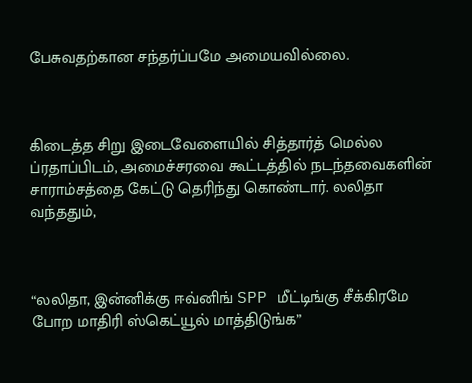பேசுவதற்கான சந்தர்ப்பமே அமையவில்லை.



கிடைத்த சிறு இடைவேளையில் சித்தார்த் மெல்ல ப்ரதாப்பிடம், அமைச்சரவை கூட்டத்தில் நடந்தவைகளின் சாராம்சத்தை கேட்டு தெரிந்து கொண்டார். லலிதா வந்ததும்,



“லலிதா, இன்னிக்கு ஈவ்னிங் SPP மீட்டிங்கு சீக்கிரமே போற மாதிரி ஸ்கெட்யூல் மாத்திடுங்க”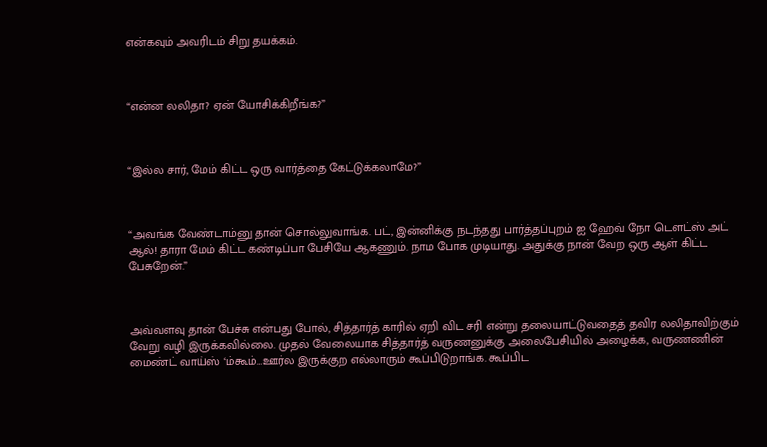என்கவும் அவரிடம் சிறு தயக்கம்.



“என்ன லலிதா? ஏன் யோசிக்கிறீங்க?”



“இல்ல சார், மேம் கிட்ட ஒரு வார்த்தை கேட்டுக்கலாமே?”



“அவங்க வேண்டாம்னு தான் சொல்லுவாங்க. பட், இன்னிக்கு நடந்தது பார்த்தப்புறம் ஐ ஹேவ் நோ டௌட்ஸ் அட் ஆல்! தாரா மேம் கிட்ட கண்டிப்பா பேசியே ஆகணும். நாம போக முடியாது. அதுக்கு நான் வேற ஒரு ஆள் கிட்ட பேசுறேன்.”



அவ்வளவு தான் பேச்சு என்பது போல், சித்தார்த் காரில் ஏறி விட சரி என்று தலையாட்டுவதைத் தவிர லலிதாவிற்கும் வேறு வழி இருக்கவில்லை. முதல் வேலையாக சித்தார்த் வருணனுக்கு அலைபேசியில் அழைக்க, வருணணின் மைண்ட் வாய்ஸ் ‘ம்கூம்…ஊர்ல இருக்குற எல்லாரும் கூப்பிடுறாங்க. கூப்பிட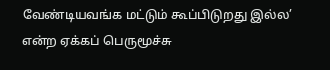வேண்டியவங்க மட்டும் கூப்பிடுறது இல்ல’ என்ற ஏக்கப் பெருமூச்சு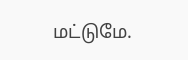மட்டுமே.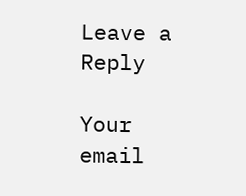Leave a Reply

Your email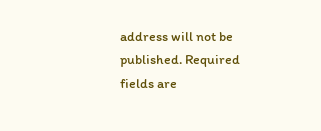address will not be published. Required fields are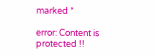marked *

error: Content is protected !!